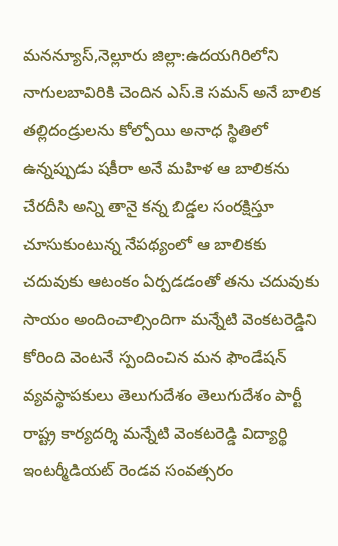మనన్యూస్,నెల్లూరు జిల్లా:ఉదయగిరిలోని నాగులబావిరికి చెందిన ఎస్.కె సమన్ అనే బాలిక తల్లిదండ్రులను కోల్పోయి అనాధ స్థితిలో ఉన్నప్పుడు షకీరా అనే మహిళ ఆ బాలికను చేరదీసి అన్ని తానై కన్న బిడ్డల సంరక్షిస్తూ చూసుకుంటున్న నేపథ్యంలో ఆ బాలికకు చదువుకు ఆటంకం ఏర్పడడంతో తను చదువుకు సాయం అందించాల్సిందిగా మన్నేటి వెంకటరెడ్డిని కోరింది వెంటనే స్పందించిన మన ఫౌండేషన్ వ్యవస్థాపకులు తెలుగుదేశం తెలుగుదేశం పార్టీ రాష్ట్ర కార్యదర్శి మన్నేటి వెంకటరెడ్డి విద్యార్థి ఇంటర్మీడియట్ రెండవ సంవత్సరం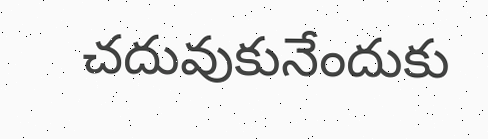చదువుకునేందుకు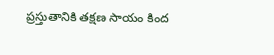ప్రస్తుతానికి తక్షణ సాయం కింద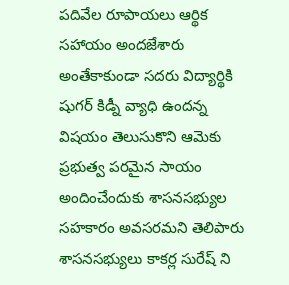పదివేల రూపాయలు ఆర్థిక సహాయం అందజేశారు అంతేకాకుండా సదరు విద్యార్థికి షుగర్ కిడ్నీ వ్యాధి ఉందన్న విషయం తెలుసుకొని ఆమెకు ప్రభుత్వ పరమైన సాయం అందించేందుకు శాసనసభ్యుల సహకారం అవసరమని తెలిపారు శాసనసభ్యులు కాకర్ల సురేష్ ని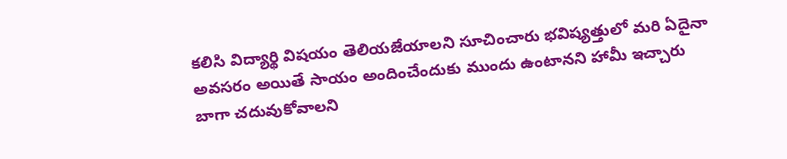కలిసి విద్యార్థి విషయం తెలియజేయాలని సూచించారు భవిష్యత్తులో మరి ఏదైనా అవసరం అయితే సాయం అందించేందుకు ముందు ఉంటానని హామీ ఇచ్చారు బాగా చదువుకోవాలని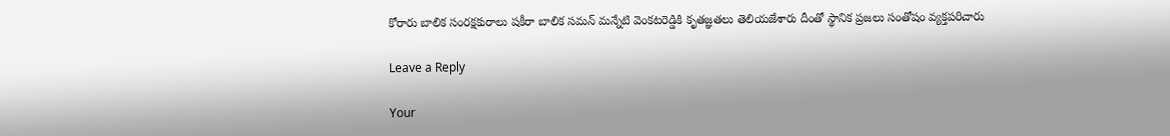కోరారు బాలిక సంరక్షకురాలు షకీరా బాలిక సమన్ మన్నేటి వెంకటరెడ్డికి కృతజ్ఞతలు తెలియజేశారు దీంతో స్థానిక ప్రజలు సంతోషం వ్యక్తపరిచారు

Leave a Reply

Your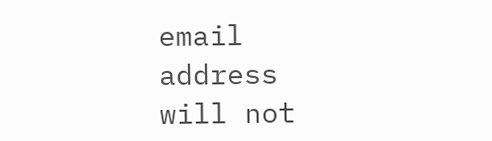email address will not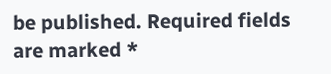be published. Required fields are marked *